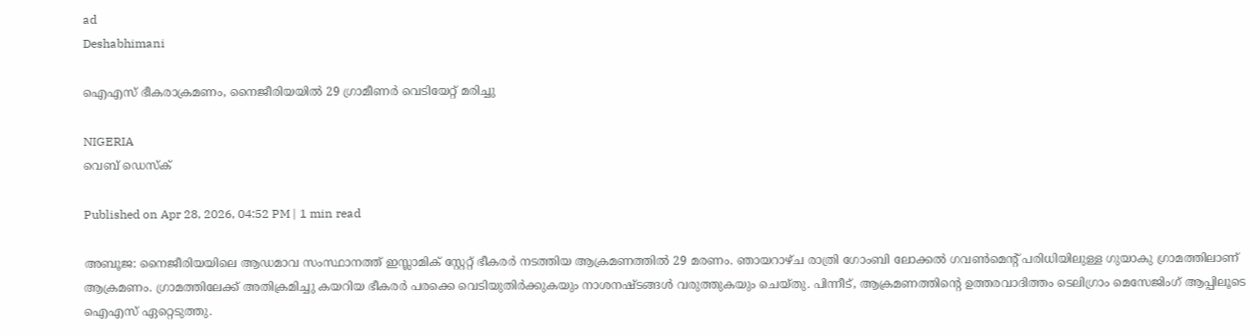ad
Deshabhimani

ഐഎസ് ഭീകരാക്രമണം, നൈജീരിയയിൽ 29 ഗ്രാമീണര്‍ വെടിയേറ്റ് മരിച്ചു

NIGERIA
വെബ് ഡെസ്ക്

Published on Apr 28, 2026, 04:52 PM | 1 min read

അബൂജ: നൈജീരിയയിലെ ആഡമാവ സംസ്ഥാനത്ത് ഇസ്ലാമിക് സ്റ്റേറ്റ് ഭീകരർ നടത്തിയ ആക്രമണത്തിൽ 29 മരണം. ഞായറാഴ്ച രാത്രി ഗോംബി ലോക്കൽ ഗവൺമെന്റ് പരിധിയിലുള്ള ഗുയാകു ഗ്രാമത്തിലാണ് ആക്രമണം. ഗ്രാമത്തിലേക്ക് അതിക്രമിച്ചു കയറിയ ഭീകരർ പരക്കെ വെടിയുതിർക്കുകയും നാശനഷ്ടങ്ങൾ വരുത്തുകയും ചെയ്തു. പിന്നീട്, ആക്രമണത്തിന്റെ ഉത്തരവാദിത്തം ടെലിഗ്രാം മെസേജിംഗ് ആപ്പിലൂടെ ഐഎസ് ഏറ്റെടുത്തു.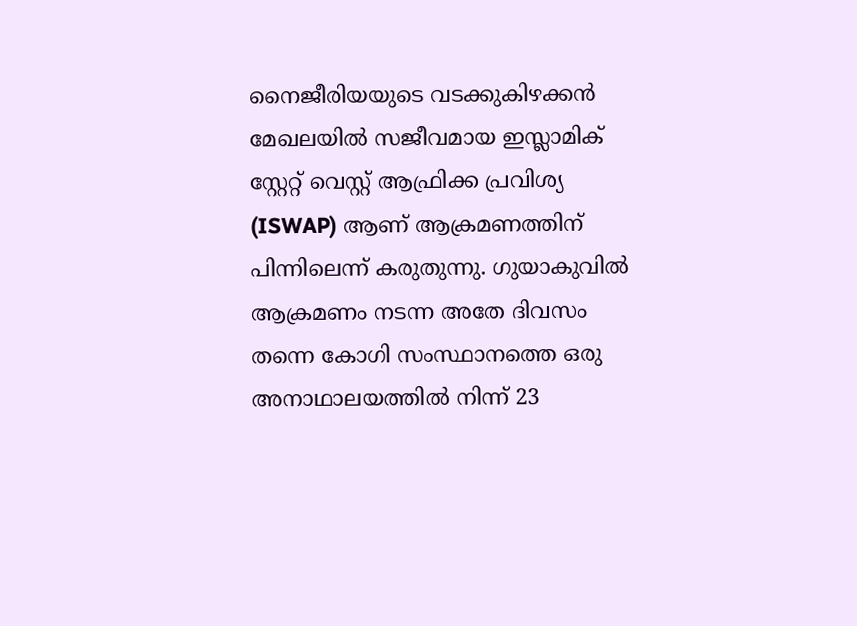നൈജീരിയയുടെ വടക്കുകിഴക്കൻ മേഖലയിൽ സജീവമായ ഇസ്ലാമിക് സ്റ്റേറ്റ് വെസ്റ്റ് ആഫ്രിക്ക പ്രവിശ്യ (ISWAP) ആണ് ആക്രമണത്തിന് പിന്നിലെന്ന് കരുതുന്നു. ഗുയാകുവിൽ ആക്രമണം നടന്ന അതേ ദിവസം തന്നെ കോഗി സംസ്ഥാനത്തെ ഒരു അനാഥാലയത്തിൽ നിന്ന് 23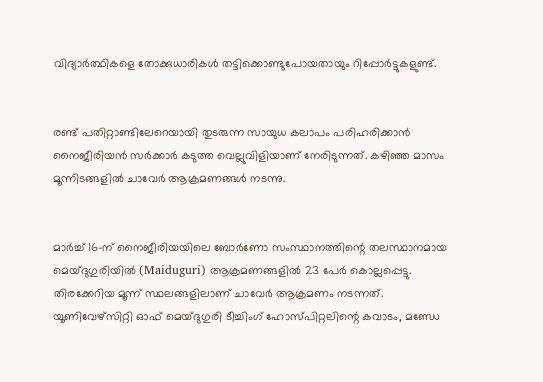വിദ്യാർത്ഥികളെ തോക്കുധാരികൾ തട്ടിക്കൊണ്ടുപോയതായും റിപ്പോർട്ടുകളുണ്ട്.


രണ്ട് പതിറ്റാണ്ടിലേറെയായി തുടരുന്ന സായുധ കലാപം പരിഹരിക്കാൻ നൈജീരിയൻ സർക്കാർ കടുത്ത വെല്ലുവിളിയാണ് നേരിടുന്നത്. കഴിഞ്ഞ മാസം മൂന്നിടങ്ങളിൽ ചാവേര്‍ ആക്രമണങ്ങൾ നടന്നു.


മാർച്ച് 16-ന് നൈജീരിയയിലെ ബോർണോ സംസ്ഥാനത്തിന്റെ തലസ്ഥാനമായ മെയ്‌ദുഗുരിയിൽ (Maiduguri) ആക്രമണങ്ങളിൽ 23 പേര്‍ കൊല്ലപ്പെട്ടു. തിരക്കേറിയ മൂന്ന് സ്ഥലങ്ങളിലാണ് ചാവേര്‍ ആക്രമണം നടന്നത്. യൂണിവേഴ്സിറ്റി ഓഫ് മെയ്‌ദുഗുരി ടീച്ചിംഗ് ഹോസ്പിറ്റലിന്റെ കവാടം, മണ്ഡേ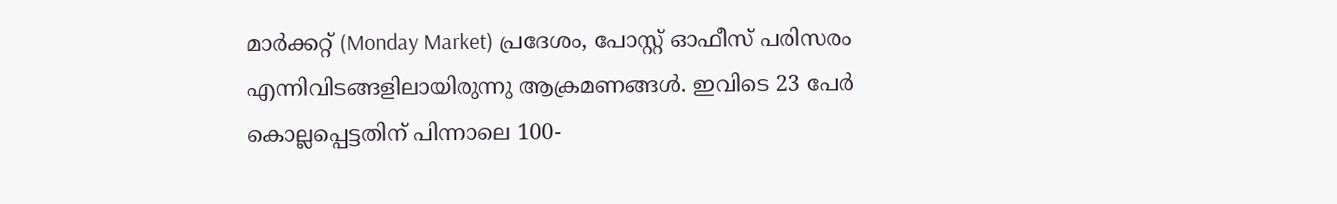മാർക്കറ്റ് (Monday Market) പ്രദേശം, പോസ്റ്റ് ഓഫീസ് പരിസരം എന്നിവിടങ്ങളിലായിരുന്നു ആക്രമണങ്ങൾ. ഇവിടെ 23 പേർ കൊല്ലപ്പെട്ടതിന് പിന്നാലെ 100-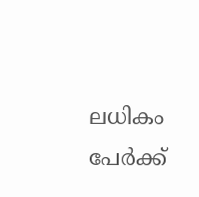ലധികം പേർക്ക്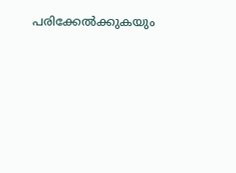പരിക്കേൽക്കുകയും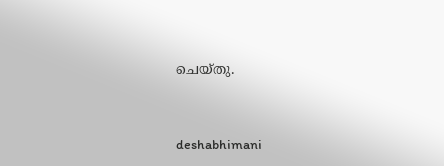ചെയ്തു.



deshabhimani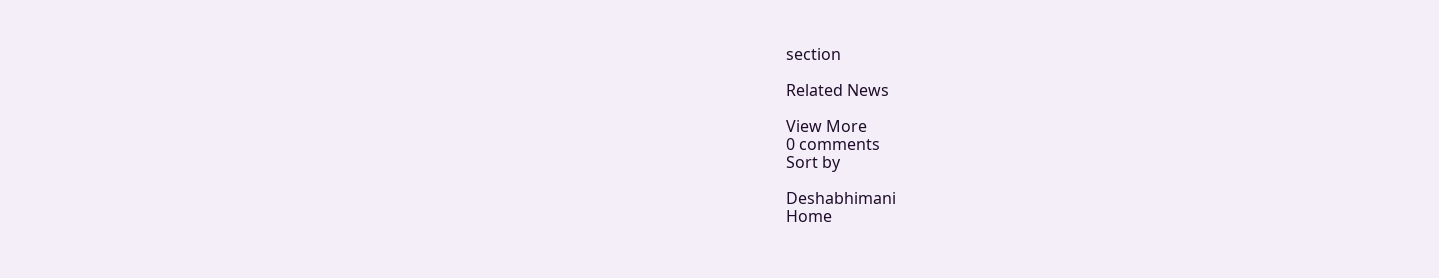section

Related News

View More
0 comments
Sort by

Deshabhimani
Home